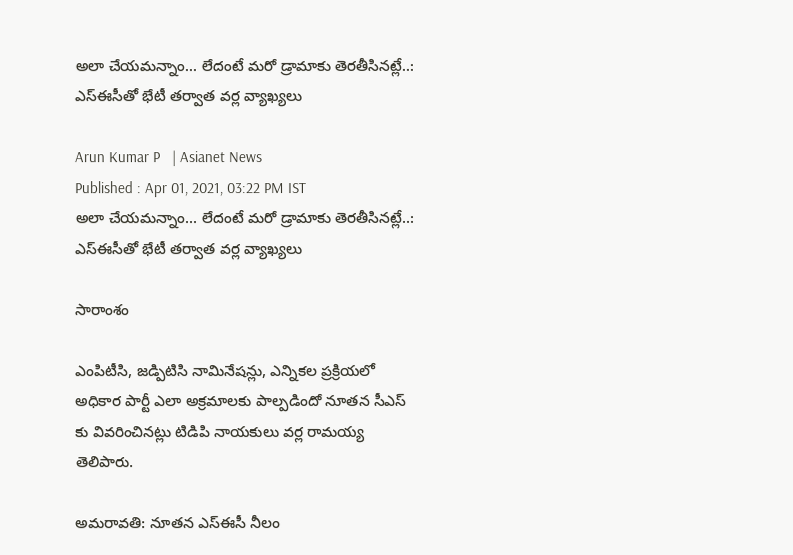అలా చేయమన్నాం... లేదంటే మరో డ్రామాకు తెరతీసినట్లే..: ఎస్ఈసీతో భేటీ తర్వాత వర్ల వ్యాఖ్యలు

Arun Kumar P   | Asianet News
Published : Apr 01, 2021, 03:22 PM IST
అలా చేయమన్నాం... లేదంటే మరో డ్రామాకు తెరతీసినట్లే..: ఎస్ఈసీతో భేటీ తర్వాత వర్ల వ్యాఖ్యలు

సారాంశం

ఎంపిటీసి, జడ్పిటిసి నామినేషన్లు, ఎన్నికల ప్రక్రియలో అధికార పార్టీ ఎలా అక్రమాలకు పాల్పడిందో నూతన సీఎస్ కు వివరించినట్లు టిడిపి నాయకులు వర్ల రామయ్య తెలిపారు.

అమరావతి: నూతన ఎస్‌ఈసీ నీలం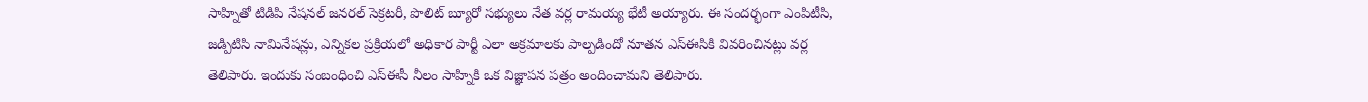సాహ్నితో టిడిపి నేషనల్ జనరల్ సెక్రటరీ, పొలిట్ బ్యూరో సభ్యులు నేత వర్ల రామయ్య భేటీ అయ్యారు. ఈ సందర్భంగా ఎంపిటీసి, జడ్పిటిసి నామినేషన్లు, ఎన్నికల ప్రక్రియలో అధికార పార్టీ ఎలా అక్రమాలకు పాల్పడిందో నూతన ఎస్ఈసికి వివరించినట్లు వర్ల తెలిపారు. ఇందుకు సంబంధించి ఎస్ఈసీ నీలం సాహ్నికి ఒక విజ్ఞాపన పత్రం అందించామని తెలిపారు.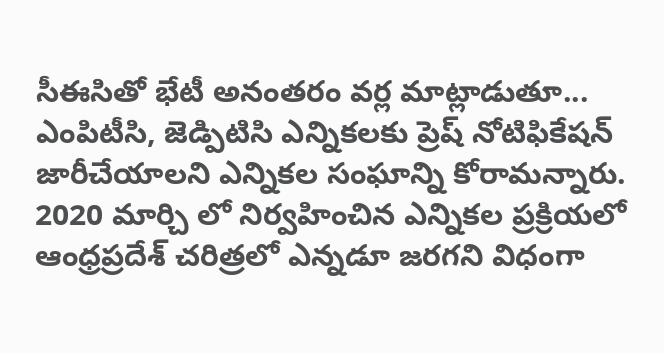సీఈసితో భేటీ అనంతరం వర్ల మాట్లాడుతూ...  ఎంపిటీసి, జెడ్పిటిసి ఎన్నికలకు ప్రెష్ నోటిఫికేషన్ జారీచేయాలని ఎన్నికల సంఘాన్ని కోరామన్నారు. 2020 మార్చి లో నిర్వహించిన ఎన్నికల ప్రక్రియలో ఆంధ్రప్రదేశ్ చరిత్రలో ఎన్నడూ జరగని విధంగా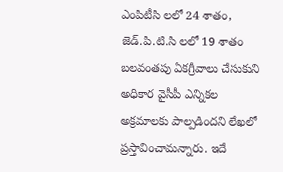ఎంపిటీసి లలో 24 శాతం, జెడ్.పి.టి.సి లలో 19 శాతం బలవంతపు ఏకగ్రీవాలు చేసుకుని అధికార వైసీపీ ఎన్నికల అక్రమాలకు పాల్పడిందని లేఖలో ప్రస్తావించామన్నారు. ఇదే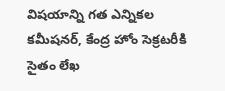విషయాన్ని గత ఎన్నికల కమీషనర్, కేంద్ర హోం సెక్రటరీకి సైతం లేఖ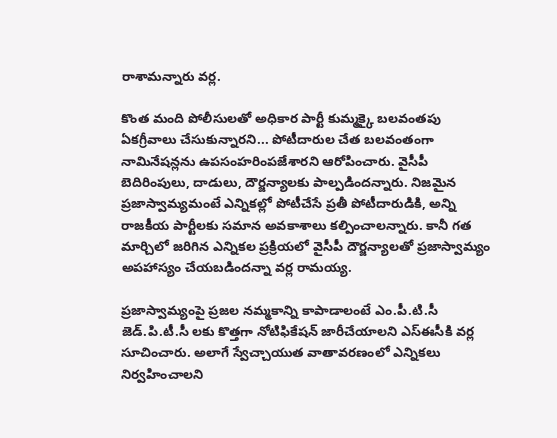రాశామన్నారు వర్ల.

కొంత మంది పోలీసులతో అధికార పార్టీ కుమ్మక్కై బలవంతపు ఏకగ్రీవాలు చేసుకున్నారని... పోటీదారుల చేత బలవంతంగా నామినేషన్లను ఉపసంహరింపజేశారని ఆరోపించారు. వైసీపీ బెదిరింపులు, దాడులు, దౌర్జన్యాలకు పాల్పడిందన్నారు. నిజమైన ప్రజాస్వామ్యమంటే ఎన్నికల్లో పోటీచేసే ప్రతీ పోటీదారుడికి, అన్ని రాజకీయ పార్టీలకు సమాన అవకాశాలు కల్పించాలన్నారు. కానీ గత మార్చిలో జరిగిన ఎన్నికల ప్రక్రియలో వైసీపీ దౌర్జన్యాలతో ప్రజాస్వామ్యం అపహాస్యం చేయబడిందన్నా వర్ల రామయ్య.

ప్రజాస్వామ్యంపై ప్రజల నమ్మకాన్ని కాపాడాలంటే ఎం.పీ.టి.సీ జెడ్.పి.టీ.సీ లకు కొత్తగా నోటిఫికేషన్ జారీచేయాలని ఎస్ఈసీకి వర్ల సూచించారు. అలాగే స్వేచ్చాయుత వాతావరణంలో ఎన్నికలు నిర్వహించాలని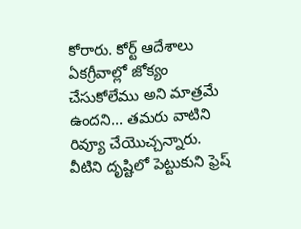కోరారు. కోర్ట్ ఆదేశాలు ఏకగ్రీవాల్లో జోక్యం చేసుకోలేము అని మాత్రమే ఉందని... తమరు వాటిని రివ్యూ చేయొచ్చన్నారు. వీటిని దృష్టిలో పెట్టుకుని ఫ్రెష్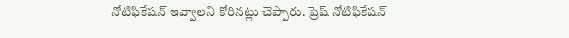నోటిఫికేషన్ ఇవ్వాలని కోరినట్లు చెప్పారు. ప్రెష్ నోటిఫికేషన్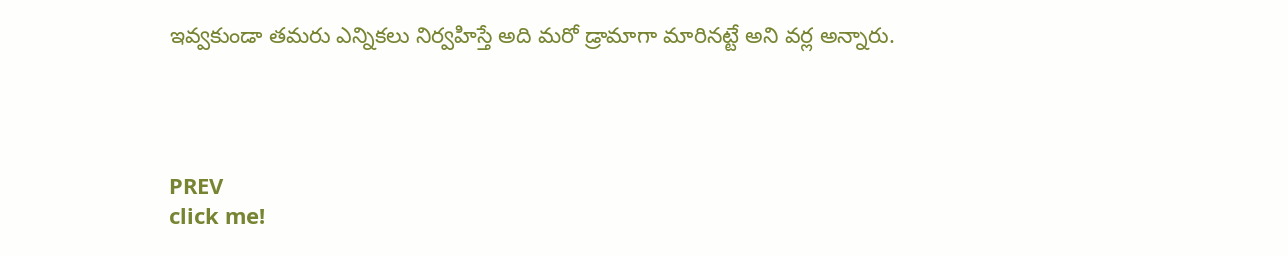ఇవ్వకుండా తమరు ఎన్నికలు నిర్వహిస్తే అది మరో డ్రామాగా మారినట్టే అని వర్ల అన్నారు.




PREV
click me!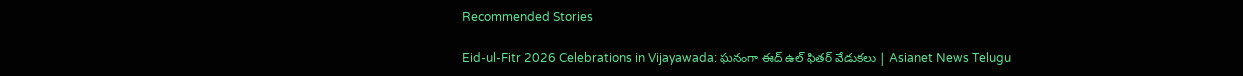Recommended Stories

Eid-ul-Fitr 2026 Celebrations in Vijayawada: ఘనంగా ఈద్ ఉల్ ఫితర్ వేడుకలు | Asianet News Telugu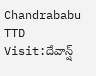Chandrababu TTD Visit:దేవాన్ష్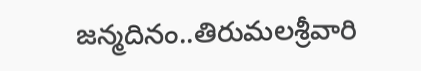జన్మదినం..తిరుమలశ్రీవారి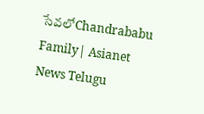సేవలోChandrababu Family| Asianet News Telugu